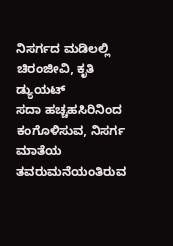ನಿಸರ್ಗದ ಮಡಿಲಲ್ಲಿ ಚಿರಂಜೀವಿ, ಕೃತಿ ಡ್ಯುಯಟ್
ಸದಾ ಹಚ್ಚಹಸಿರಿನಿಂದ ಕಂಗೊಳಿಸುವ, ನಿಸರ್ಗ ಮಾತೆಯ ತವರುಮನೆಯಂತಿರುವ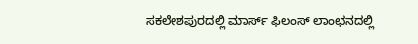ಸಕಲೇಶಪುರದಲ್ಲಿ ಮಾರ್ಸ್ ಫಿಲಂಸ್ ಲಾಂಛನದಲ್ಲಿ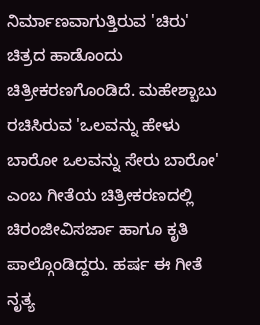ನಿರ್ಮಾಣವಾಗುತ್ತಿರುವ 'ಚಿರು' ಚಿತ್ರದ ಹಾಡೊಂದು ಚಿತ್ರೀಕರಣಗೊಂಡಿದೆ. ಮಹೇಶ್ಬಾಬು ರಚಿಸಿರುವ 'ಒಲವನ್ನು ಹೇಳು ಬಾರೋ ಒಲವನ್ನು ಸೇರು ಬಾರೋ' ಎಂಬ ಗೀತೆಯ ಚಿತ್ರೀಕರಣದಲ್ಲಿ ಚಿರಂಜೀವಿಸರ್ಜಾ ಹಾಗೂ ಕೃತಿ ಪಾಲ್ಗೊಂಡಿದ್ದರು. ಹರ್ಷ ಈ ಗೀತೆ ನೃತ್ಯ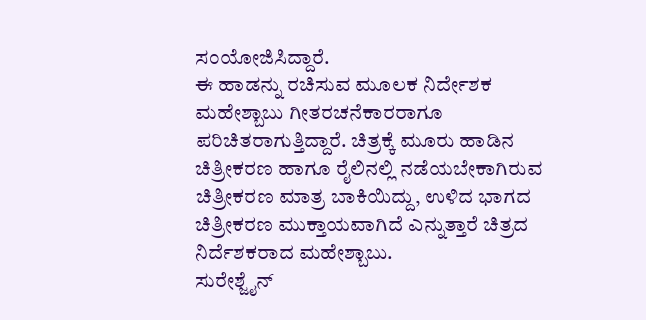ಸಂಯೋಜಿಸಿದ್ದಾರೆ.
ಈ ಹಾಡನ್ನು ರಚಿಸುವ ಮೂಲಕ ನಿರ್ದೇಶಕ ಮಹೇಶ್ಬಾಬು ಗೀತರಚನೆಕಾರರಾಗೂ ಪರಿಚಿತರಾಗುತ್ತಿದ್ದಾರೆ. ಚಿತ್ರಕ್ಕೆ ಮೂರು ಹಾಡಿನ ಚಿತ್ರೀಕರಣ ಹಾಗೂ ರೈಲಿನಲ್ಲಿ ನಡೆಯಬೇಕಾಗಿರುವ ಚಿತ್ರೀಕರಣ ಮಾತ್ರ ಬಾಕಿಯಿದ್ದು, ಉಳಿದ ಭಾಗದ ಚಿತ್ರೀಕರಣ ಮುಕ್ತಾಯವಾಗಿದೆ ಎನ್ನುತ್ತಾರೆ ಚಿತ್ರದ ನಿರ್ದೆಶಕರಾದ ಮಹೇಶ್ಬಾಬು.
ಸುರೇಶ್ಜೈನ್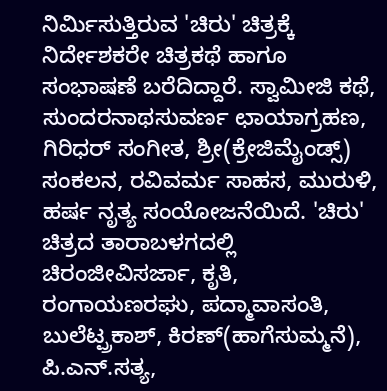ನಿರ್ಮಿಸುತ್ತಿರುವ 'ಚಿರು' ಚಿತ್ರಕ್ಕೆ ನಿರ್ದೇಶಕರೇ ಚಿತ್ರಕಥೆ ಹಾಗೂ ಸಂಭಾಷಣೆ ಬರೆದಿದ್ದಾರೆ. ಸ್ವಾಮೀಜಿ ಕಥೆ, ಸುಂದರನಾಥಸುವರ್ಣ ಛಾಯಾಗ್ರಹಣ, ಗಿರಿಧರ್ ಸಂಗೀತ, ಶ್ರೀ(ಕ್ರೇಜಿಮೈಂಡ್ಸ್) ಸಂಕಲನ, ರವಿವರ್ಮ ಸಾಹಸ, ಮುರುಳಿ, ಹರ್ಷ ನೃತ್ಯ ಸಂಯೋಜನೆಯಿದೆ. 'ಚಿರು' ಚಿತ್ರದ ತಾರಾಬಳಗದಲ್ಲಿ ಚಿರಂಜೀವಿಸರ್ಜಾ, ಕೃತಿ, ರಂಗಾಯಣರಘು, ಪದ್ಮಾವಾಸಂತಿ, ಬುಲೆಟ್ಪ್ರಕಾಶ್, ಕಿರಣ್(ಹಾಗೆಸುಮ್ಮನೆ), ಪಿ.ಎನ್.ಸತ್ಯ,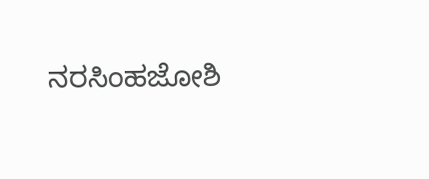ನರಸಿಂಹಜೋಶಿ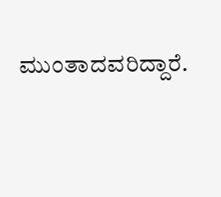ಮುಂತಾದವರಿದ್ದಾರೆ.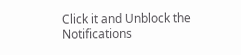Click it and Unblock the Notifications